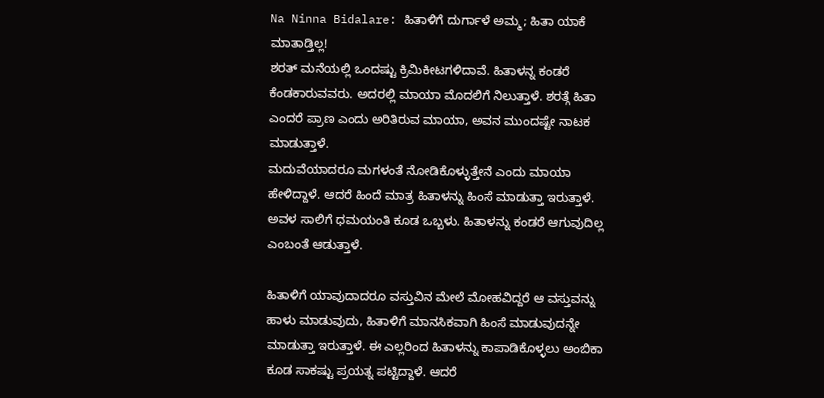Na Ninna Bidalare: ಹಿತಾಳಿಗೆ ದುರ್ಗಾಳೆ ಅಮ್ಮ; ಹಿತಾ ಯಾಕೆ ಮಾತಾಡ್ತಿಲ್ಲ!
ಶರತ್ ಮನೆಯಲ್ಲಿ ಒಂದಷ್ಟು ಕ್ರಿಮಿಕೀಟಗಳಿದಾವೆ. ಹಿತಾಳನ್ನ ಕಂಡರೆ ಕೆಂಡಕಾರುವವರು. ಅದರಲ್ಲಿ ಮಾಯಾ ಮೊದಲಿಗೆ ನಿಲುತ್ತಾಳೆ. ಶರತ್ಗೆ ಹಿತಾ ಎಂದರೆ ಪ್ರಾಣ ಎಂದು ಅರಿತಿರುವ ಮಾಯಾ, ಅವನ ಮುಂದಷ್ಟೇ ನಾಟಕ ಮಾಡುತ್ತಾಳೆ.
ಮದುವೆಯಾದರೂ ಮಗಳಂತೆ ನೋಡಿಕೊಳ್ಳುತ್ತೇನೆ ಎಂದು ಮಾಯಾ ಹೇಳಿದ್ದಾಳೆ. ಆದರೆ ಹಿಂದೆ ಮಾತ್ರ ಹಿತಾಳನ್ನು ಹಿಂಸೆ ಮಾಡುತ್ತಾ ಇರುತ್ತಾಳೆ. ಅವಳ ಸಾಲಿಗೆ ಧಮಯಂತಿ ಕೂಡ ಒಬ್ಬಳು. ಹಿತಾಳನ್ನು ಕಂಡರೆ ಆಗುವುದಿಲ್ಲ ಎಂಬಂತೆ ಆಡುತ್ತಾಳೆ.

ಹಿತಾಳಿಗೆ ಯಾವುದಾದರೂ ವಸ್ತುವಿನ ಮೇಲೆ ಮೋಹವಿದ್ದರೆ ಆ ವಸ್ತುವನ್ನು ಹಾಳು ಮಾಡುವುದು, ಹಿತಾಳಿಗೆ ಮಾನಸಿಕವಾಗಿ ಹಿಂಸೆ ಮಾಡುವುದನ್ನೇ ಮಾಡುತ್ತಾ ಇರುತ್ತಾಳೆ. ಈ ಎಲ್ಲರಿಂದ ಹಿತಾಳನ್ನು ಕಾಪಾಡಿಕೊಳ್ಳಲು ಅಂಬಿಕಾ ಕೂಡ ಸಾಕಷ್ಟು ಪ್ರಯತ್ನ ಪಟ್ಟಿದ್ದಾಳೆ. ಆದರೆ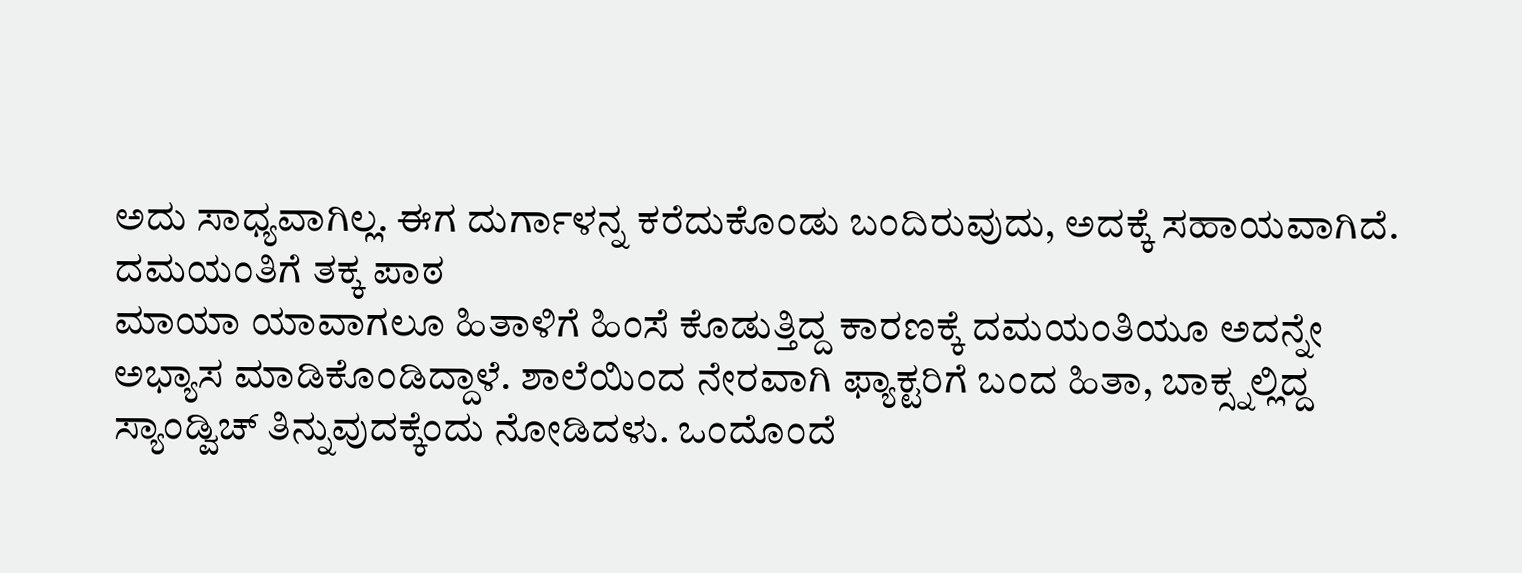ಅದು ಸಾಧ್ಯವಾಗಿಲ್ಲ. ಈಗ ದುರ್ಗಾಳನ್ನ ಕರೆದುಕೊಂಡು ಬಂದಿರುವುದು, ಅದಕ್ಕೆ ಸಹಾಯವಾಗಿದೆ.
ದಮಯಂತಿಗೆ ತಕ್ಕ ಪಾಠ
ಮಾಯಾ ಯಾವಾಗಲೂ ಹಿತಾಳಿಗೆ ಹಿಂಸೆ ಕೊಡುತ್ತಿದ್ದ ಕಾರಣಕ್ಕೆ ದಮಯಂತಿಯೂ ಅದನ್ನೇ ಅಭ್ಯಾಸ ಮಾಡಿಕೊಂಡಿದ್ದಾಳೆ. ಶಾಲೆಯಿಂದ ನೇರವಾಗಿ ಫ್ಯಾಕ್ಟರಿಗೆ ಬಂದ ಹಿತಾ, ಬಾಕ್ಸ್ನಲ್ಲಿದ್ದ ಸ್ಯಾಂಡ್ವಿಚ್ ತಿನ್ನುವುದಕ್ಕೆಂದು ನೋಡಿದಳು. ಒಂದೊಂದೆ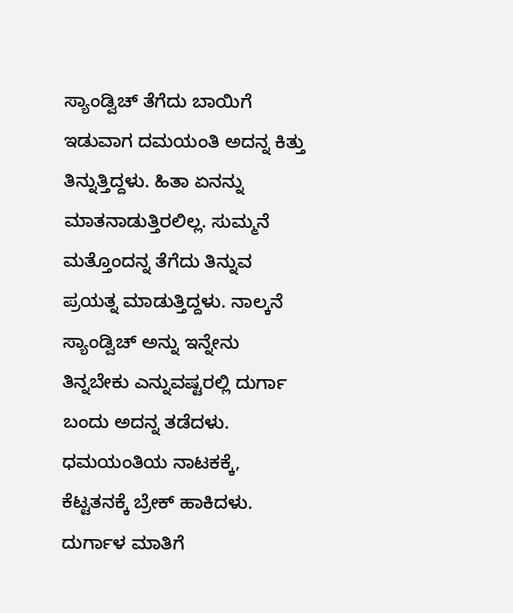ಸ್ಯಾಂಡ್ವಿಚ್ ತೆಗೆದು ಬಾಯಿಗೆ ಇಡುವಾಗ ದಮಯಂತಿ ಅದನ್ನ ಕಿತ್ತು ತಿನ್ನುತ್ತಿದ್ದಳು. ಹಿತಾ ಏನನ್ನು ಮಾತನಾಡುತ್ತಿರಲಿಲ್ಲ. ಸುಮ್ಮನೆ ಮತ್ತೊಂದನ್ನ ತೆಗೆದು ತಿನ್ನುವ ಪ್ರಯತ್ನ ಮಾಡುತ್ತಿದ್ದಳು. ನಾಲ್ಕನೆ ಸ್ಯಾಂಡ್ವಿಚ್ ಅನ್ನು ಇನ್ನೇನು ತಿನ್ನಬೇಕು ಎನ್ನುವಷ್ಟರಲ್ಲಿ ದುರ್ಗಾ ಬಂದು ಅದನ್ನ ತಡೆದಳು. ಧಮಯಂತಿಯ ನಾಟಕಕ್ಕೆ, ಕೆಟ್ಟತನಕ್ಕೆ ಬ್ರೇಕ್ ಹಾಕಿದಳು. ದುರ್ಗಾಳ ಮಾತಿಗೆ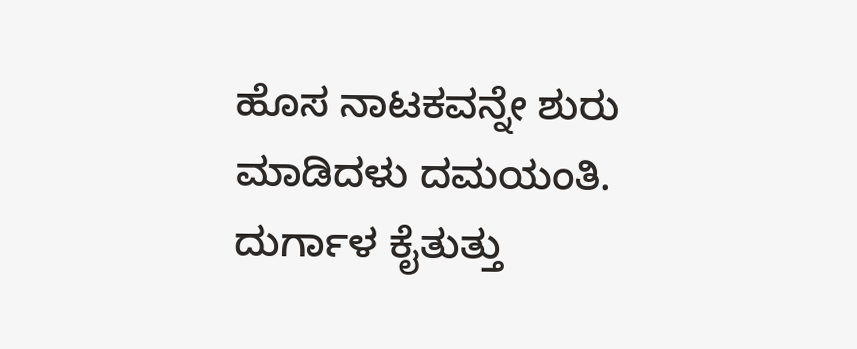ಹೊಸ ನಾಟಕವನ್ನೇ ಶುರು ಮಾಡಿದಳು ದಮಯಂತಿ.
ದುರ್ಗಾಳ ಕೈತುತ್ತು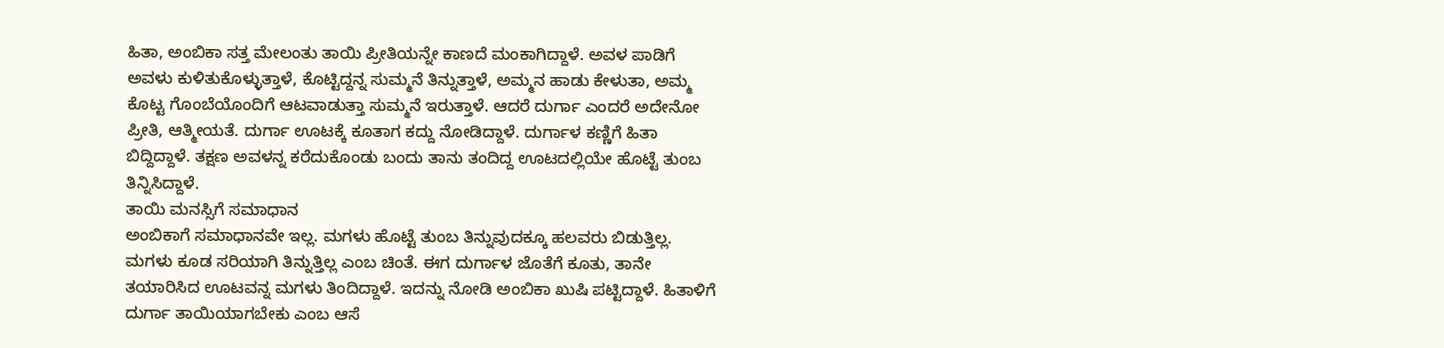ಹಿತಾ, ಅಂಬಿಕಾ ಸತ್ತ ಮೇಲಂತು ತಾಯಿ ಪ್ರೀತಿಯನ್ನೇ ಕಾಣದೆ ಮಂಕಾಗಿದ್ದಾಳೆ. ಅವಳ ಪಾಡಿಗೆ ಅವಳು ಕುಳಿತುಕೊಳ್ಳುತ್ತಾಳೆ, ಕೊಟ್ಟಿದ್ದನ್ನ ಸುಮ್ಮನೆ ತಿನ್ನುತ್ತಾಳೆ, ಅಮ್ಮನ ಹಾಡು ಕೇಳುತಾ, ಅಮ್ಮ ಕೊಟ್ಟ ಗೊಂಬೆಯೊಂದಿಗೆ ಆಟವಾಡುತ್ತಾ ಸುಮ್ಮನೆ ಇರುತ್ತಾಳೆ. ಆದರೆ ದುರ್ಗಾ ಎಂದರೆ ಅದೇನೋ ಪ್ರೀತಿ, ಆತ್ಮೀಯತೆ. ದುರ್ಗಾ ಊಟಕ್ಕೆ ಕೂತಾಗ ಕದ್ದು ನೋಡಿದ್ದಾಳೆ. ದುರ್ಗಾಳ ಕಣ್ಣಿಗೆ ಹಿತಾ ಬಿದ್ದಿದ್ದಾಳೆ. ತಕ್ಷಣ ಅವಳನ್ನ ಕರೆದುಕೊಂಡು ಬಂದು ತಾನು ತಂದಿದ್ದ ಊಟದಲ್ಲಿಯೇ ಹೊಟ್ಟೆ ತುಂಬ ತಿನ್ನಿಸಿದ್ದಾಳೆ.
ತಾಯಿ ಮನಸ್ಸಿಗೆ ಸಮಾಧಾನ
ಅಂಬಿಕಾಗೆ ಸಮಾಧಾನವೇ ಇಲ್ಲ. ಮಗಳು ಹೊಟ್ಟೆ ತುಂಬ ತಿನ್ನುವುದಕ್ಕೂ ಹಲವರು ಬಿಡುತ್ತಿಲ್ಲ. ಮಗಳು ಕೂಡ ಸರಿಯಾಗಿ ತಿನ್ನುತ್ತಿಲ್ಲ ಎಂಬ ಚಿಂತೆ. ಈಗ ದುರ್ಗಾಳ ಜೊತೆಗೆ ಕೂತು, ತಾನೇ ತಯಾರಿಸಿದ ಊಟವನ್ನ ಮಗಳು ತಿಂದಿದ್ದಾಳೆ. ಇದನ್ನು ನೋಡಿ ಅಂಬಿಕಾ ಖುಷಿ ಪಟ್ಟಿದ್ದಾಳೆ. ಹಿತಾಳಿಗೆ ದುರ್ಗಾ ತಾಯಿಯಾಗಬೇಕು ಎಂಬ ಆಸೆ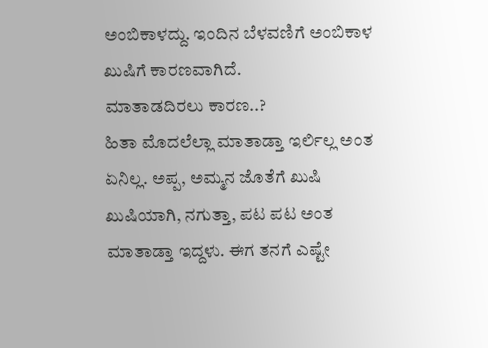ಅಂಬಿಕಾಳದ್ದು. ಇಂದಿನ ಬೆಳವಣಿಗೆ ಅಂಬಿಕಾಳ ಖುಷಿಗೆ ಕಾರಣವಾಗಿದೆ.
ಮಾತಾಡದಿರಲು ಕಾರಣ..?
ಹಿತಾ ಮೊದಲೆಲ್ಲಾ ಮಾತಾಡ್ತಾ ಇರ್ಲಿಲ್ಲ ಅಂತ ಏನಿಲ್ಲ. ಅಪ್ಪ, ಅಮ್ಮನ ಜೊತೆಗೆ ಖುಷಿ ಖುಷಿಯಾಗಿ, ನಗುತ್ತಾ, ಪಟ ಪಟ ಅಂತ ಮಾತಾಡ್ತಾ ಇದ್ದಳು. ಈಗ ತನಗೆ ಎಷ್ಟೇ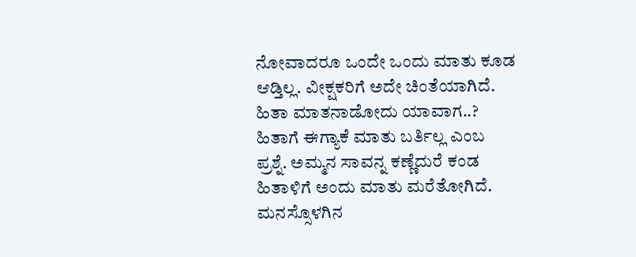ನೋವಾದರೂ ಒಂದೇ ಒಂದು ಮಾತು ಕೂಡ ಆಡ್ತಿಲ್ಲ. ವೀಕ್ಷಕರಿಗೆ ಅದೇ ಚಿಂತೆಯಾಗಿದೆ. ಹಿತಾ ಮಾತನಾಡೋದು ಯಾವಾಗ..? ಹಿತಾಗೆ ಈಗ್ಯಾಕೆ ಮಾತು ಬರ್ತಿಲ್ಲ ಎಂಬ ಪ್ರಶ್ನೆ. ಅಮ್ಮನ ಸಾವನ್ನ ಕಣ್ಣೆದುರೆ ಕಂಡ ಹಿತಾಳಿಗೆ ಅಂದು ಮಾತು ಮರೆತೋಗಿದೆ. ಮನಸ್ಸೊಳಗಿನ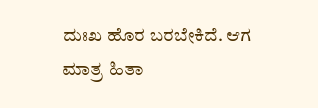ದುಃಖ ಹೊರ ಬರಬೇಕಿದೆ. ಆಗ ಮಾತ್ರ ಹಿತಾ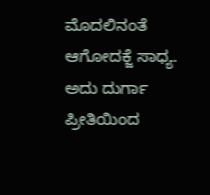ಮೊದಲಿನಂತೆ ಆಗೋದಕ್ಜೆ ಸಾಧ್ಯ. ಅದು ದುರ್ಗಾ ಪ್ರೀತಿಯಿಂದ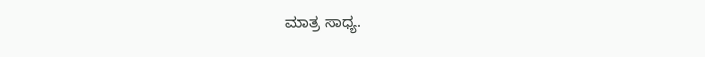ಮಾತ್ರ ಸಾಧ್ಯ.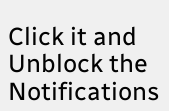Click it and Unblock the Notifications